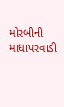મોરબીની માધાપરવાડી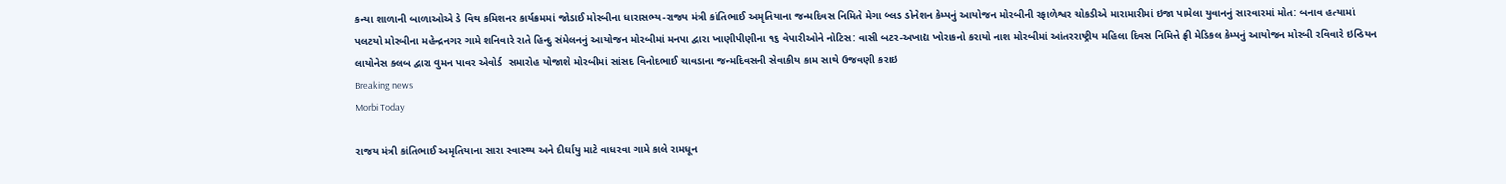કન્યા શાળાની બાળાઓએ ડે વિથ કમિશનર કાર્યક્રમમાં જોડાઈ મોરબીના ધારાસભ્ય-રાજ્ય મંત્રી કાંતિભાઈ અમૃતિયાના જન્મદિવસ નિમિતે મેગા બ્લડ ડોનેશન કેમ્પનું આયોજન મોરબીની રફાળેશ્વર ચોકડીએ મારામારીમાં ઇજા પામેલા યુવાનનું સારવારમાં મોત: બનાવ હત્યામાં પલટયો મોરબીના મહેન્દ્રનગર ગામે શનિવારે રાતે હિન્દુ સંમેલનનું આયોજન મોરબીમાં મનપા દ્વારા ખાણીપીણીના ૧૬ વેપારીઓને નોટિસ: વાસી બટર-અખાદ્ય ખોરાકનો કરાયો નાશ મોરબીમાં આંતરરાષ્ટ્રીય મહિલા દિવસ નિમિત્તે ફ્રી મેડિકલ કેમ્પનું આયોજન મોરબી રવિવારે ઇન્ડિયન લાયોનેસ ક્લબ દ્વારા વુમન પાવર એવોર્ડ  સમારોહ યોજાશે મોરબીમાં સાંસદ વિનોદભાઈ ચાવડાના જન્મદિવસની સેવાકીય કામ સાથે ઉજવણી કરાઇ
Breaking news
Morbi Today

રાજય મંત્રી કાંતિભાઈ અમૃતિયાના સારા સ્વાસ્થ્ય અને દીર્ઘાયુ માટે વાધરવા ગામે કાલે રામધૂન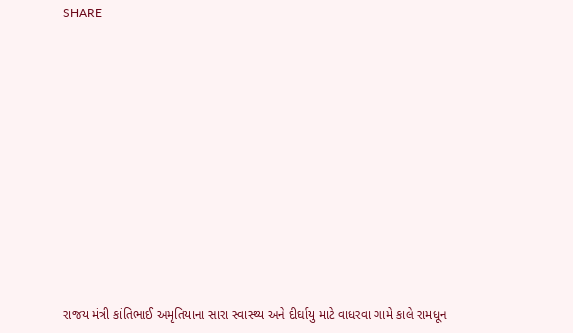SHARE













રાજય મંત્રી કાંતિભાઈ અમૃતિયાના સારા સ્વાસ્થ્ય અને દીર્ઘાયુ માટે વાધરવા ગામે કાલે રામધૂન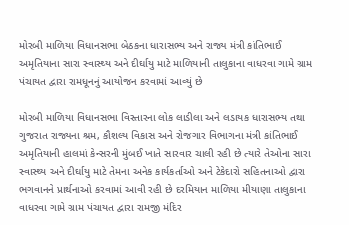મોરબી માળિયા વિધાનસભા બેઠકના ધારાસભ્ય અને રાજ્ય મંત્રી કાંતિભાઈ અમૃતિયાના સારા સ્વાસ્થ્ય અને દીર્ઘાયુ માટે માળિયાની તાલુકાના વાધરવા ગામે ગ્રામ પંચાયત દ્વારા રામધૂનનું આયોજન કરવામાં આવ્યું છે

મોરબી માળિયા વિધાનસભા વિસ્તારના લોક લાડીલા અને લડાયક ધારાસભ્ય તથા ગુજરાત રાજ્યના શ્રમ, કૌશલ્ય વિકાસ અને રોજગાર વિભાગના મંત્રી કાંતિભાઈ અમૃતિયાની હાલમાં કેન્સરની મુંબઈ ખાતે સારવાર ચાલી રહી છે ત્યારે તેઓના સારા સ્વાસ્થ્ય અને દીર્ઘાયુ માટે તેમના અનેક કાર્યકર્તાઓ અને ટેકેદારો સહિતનાઓ દ્વારા ભગવાનને પ્રાર્થનાઓ કરવામાં આવી રહી છે દરમિયાન માળિયા મીયાણા તાલુકાના વાધરવા ગામે ગ્રામ પંચાયત દ્વારા રામજી મંદિર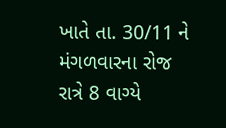ખાતે તા. 30/11 ને મંગળવારના રોજ રાત્રે 8 વાગ્યે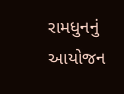રામધુનનું આયોજન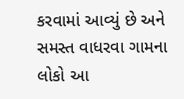કરવામાં આવ્યું છે અને સમસ્ત વાધરવા ગામના લોકો આ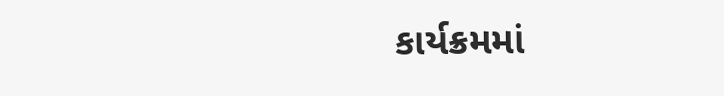કાર્યક્રમમાં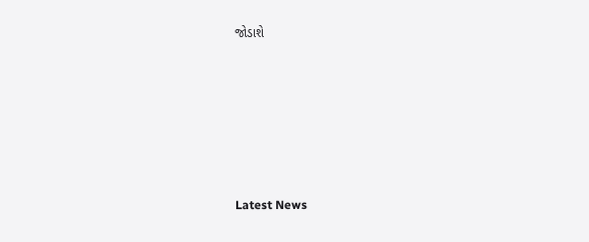જોડાશે






Latest News